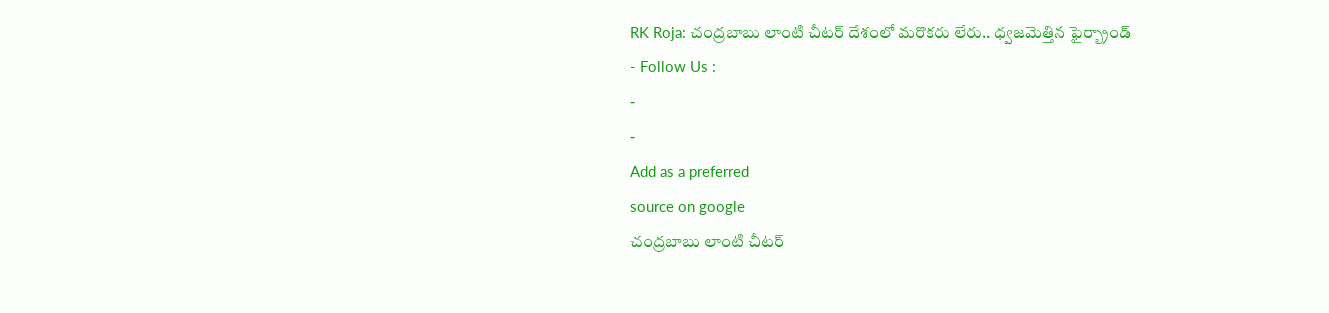RK Roja: చంద్రబాబు లాంటి చీటర్ దేశంలో మరొకరు లేరు.. ధ్వజమెత్తిన ఫైర్బ్రాండ్
- Follow Us :
-
-
Add as a preferred
source on google
చంద్రబాబు లాంటి చీటర్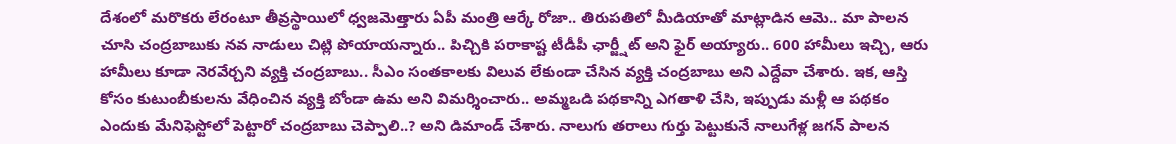దేశంలో మరొకరు లేరంటూ తీవ్రస్థాయిలో ధ్వజమెత్తారు ఏపీ మంత్రి ఆర్కే రోజా.. తిరుపతిలో మీడియాతో మాట్లాడిన ఆమె.. మా పాలన చూసి చంద్రబాబుకు నవ నాడులు చిట్లి పోయాయన్నారు.. పిచ్చికి పరాకాష్ట టీడీపీ ఛార్జ్షీట్ అని ఫైర్ అయ్యారు.. 600 హామీలు ఇచ్చి, ఆరు హామీలు కూడా నెరవేర్చని వ్యక్తి చంద్రబాబు.. సీఎం సంతకాలకు విలువ లేకుండా చేసిన వ్యక్తి చంద్రబాబు అని ఎద్దేవా చేశారు. ఇక, ఆస్తి కోసం కుటుంబీకులను వేధించిన వ్యక్తి బోండా ఉమ అని విమర్శించారు.. అమ్మఒడి పథకాన్ని ఎగతాళి చేసి, ఇప్పుడు మళ్లీ ఆ పథకం ఎందుకు మేనిఫెస్టోలో పెట్టారో చంద్రబాబు చెప్పాలి..? అని డిమాండ్ చేశారు. నాలుగు తరాలు గుర్తు పెట్టుకునే నాలుగేళ్ల జగన్ పాలన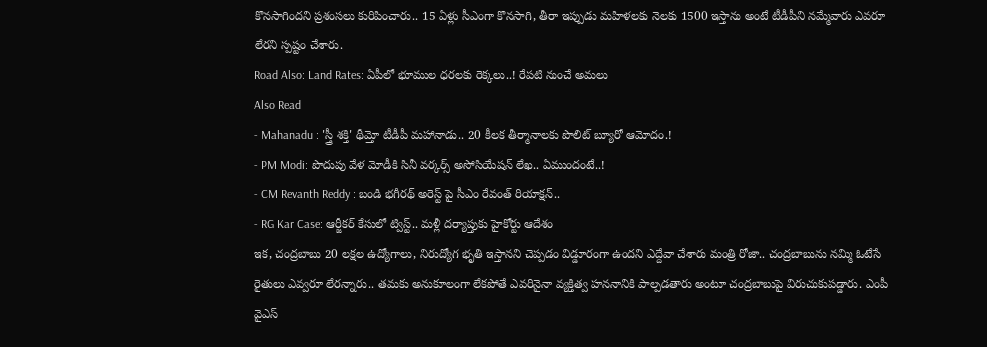కొనసాగిందని ప్రశంసలు కురిపించారు.. 15 ఏళ్లు సీఎంగా కొనసాగి, తీరా ఇప్పుడు మహిళలకు నెలకు 1500 ఇస్తాను అంటే టీడీపీని నమ్మేవారు ఎవరూ లేరని స్పష్టం చేశారు.
Road Also: Land Rates: ఏపీలో భూముల ధరలకు రెక్కలు..! రేపటి నుంచే అమలు
Also Read
- Mahanadu : 'స్త్రీ శక్తి' థీమ్తో టీడీపీ మహానాడు.. 20 కీలక తీర్మానాలకు పొలిట్ బ్యూరో ఆమోదం.!
- PM Modi: పొదుపు వేళ మోడీకి సినీ వర్కర్స్ అసోసియేషన్ లేఖ.. ఏముందంటే..!
- CM Revanth Reddy : బండి భగీరథ్ అరెస్ట్ పై సీఎం రేవంత్ రియాక్షన్..
- RG Kar Case: ఆర్జీకర్ కేసులో ట్విస్ట్.. మళ్లీ దర్యాప్తుకు హైకోర్టు ఆదేశం
ఇక, చంద్రబాబు 20 లక్షల ఉద్యోగాలు, నిరుద్యోగ భృతి ఇస్తానని చెప్పడం విడ్డూరంగా ఉందని ఎద్దేవా చేశారు మంత్రి రోజా.. చంద్రబాబును నమ్మి ఓటేసే రైతులు ఎవ్వరూ లేరన్నారు.. తమకు అనుకూలంగా లేకపోతే ఎవరినైనా వ్యక్తిత్వ హననానికి పాల్పడతారు అంటూ చంద్రబాబుపై విరుచుకుపడ్డారు. ఎంపీ వైఎస్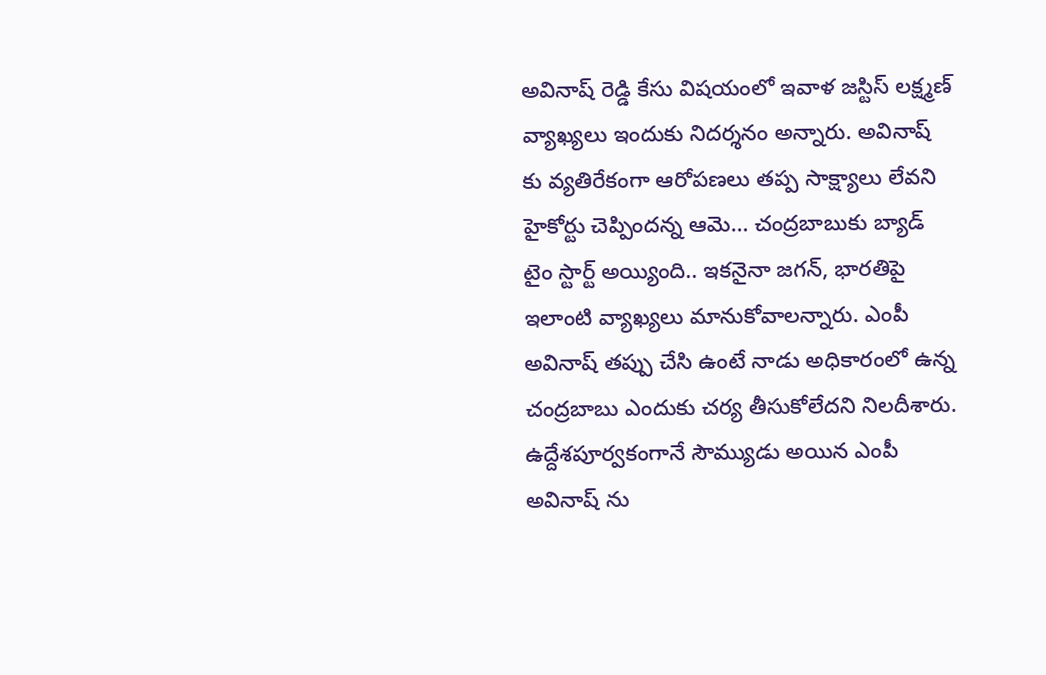అవినాష్ రెడ్డి కేసు విషయంలో ఇవాళ జస్టిస్ లక్ష్మణ్ వ్యాఖ్యలు ఇందుకు నిదర్శనం అన్నారు. అవినాష్ కు వ్యతిరేకంగా ఆరోపణలు తప్ప సాక్ష్యాలు లేవని హైకోర్టు చెప్పిందన్న ఆమె… చంద్రబాబుకు బ్యాడ్ టైం స్టార్ట్ అయ్యింది.. ఇకనైనా జగన్, భారతిపై ఇలాంటి వ్యాఖ్యలు మానుకోవాలన్నారు. ఎంపీ అవినాష్ తప్పు చేసి ఉంటే నాడు అధికారంలో ఉన్న చంద్రబాబు ఎందుకు చర్య తీసుకోలేదని నిలదీశారు. ఉద్దేశపూర్వకంగానే సౌమ్యుడు అయిన ఎంపీ అవినాష్ ను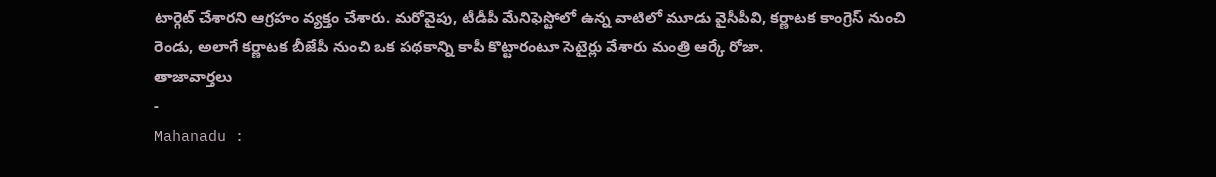టార్గెట్ చేశారని ఆగ్రహం వ్యక్తం చేశారు. మరోవైపు, టీడీపీ మేనిఫెస్టోలో ఉన్న వాటిలో మూడు వైసీపీవి, కర్ణాటక కాంగ్రెస్ నుంచి రెండు, అలాగే కర్ణాటక బీజేపీ నుంచి ఒక పథకాన్ని కాపీ కొట్టారంటూ సెటైర్లు వేశారు మంత్రి ఆర్కే రోజా.
తాజావార్తలు
-
Mahanadu :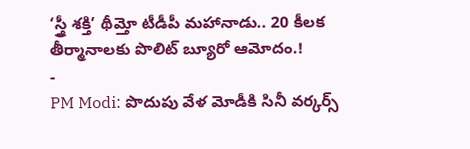‘స్త్రీ శక్తి’ థీమ్తో టీడీపీ మహానాడు.. 20 కీలక తీర్మానాలకు పొలిట్ బ్యూరో ఆమోదం.!
-
PM Modi: పొదుపు వేళ మోడీకి సినీ వర్కర్స్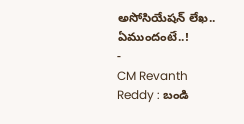అసోసియేషన్ లేఖ.. ఏముందంటే..!
-
CM Revanth Reddy : బండి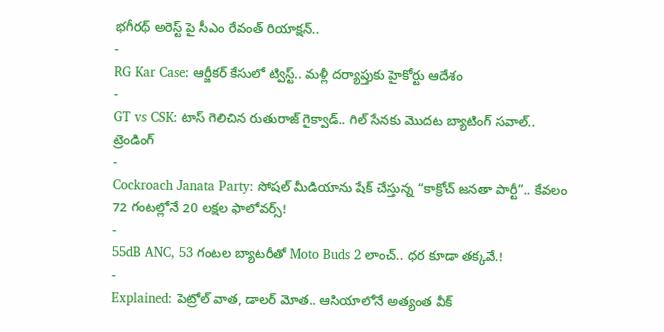భగీరథ్ అరెస్ట్ పై సీఎం రేవంత్ రియాక్షన్..
-
RG Kar Case: ఆర్జీకర్ కేసులో ట్విస్ట్.. మళ్లీ దర్యాప్తుకు హైకోర్టు ఆదేశం
-
GT vs CSK: టాస్ గెలిచిన రుతురాజ్ గైక్వాడ్.. గిల్ సేనకు మొదట బ్యాటింగ్ సవాల్..
ట్రెండింగ్
-
Cockroach Janata Party: సోషల్ మీడియాను షేక్ చేస్తున్న “కాక్రోచ్ జనతా పార్టీ”.. కేవలం 72 గంటల్లోనే 20 లక్షల ఫాలోవర్స్!
-
55dB ANC, 53 గంటల బ్యాటరీతో Moto Buds 2 లాంచ్.. ధర కూడా తక్కవే.!
-
Explained: పెట్రోల్ వాత, డాలర్ మోత.. ఆసియాలోనే అత్యంత వీక్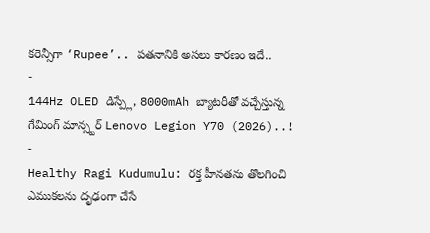కరెన్సీగా ‘Rupee’.. పతనానికి అసలు కారణం ఇదే..
-
144Hz OLED డిస్ప్లే, 8000mAh బ్యాటరీతో వచ్చేస్తున్న గేమింగ్ మాన్స్టర్ Lenovo Legion Y70 (2026)..!
-
Healthy Ragi Kudumulu: రక్త హీనతను తొలగించి ఎముకలను దృఢంగా చేసే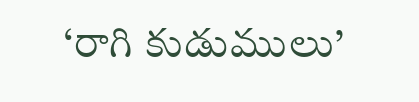‘రాగి కుడుములు’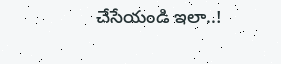చేసేయండి ఇలా..!